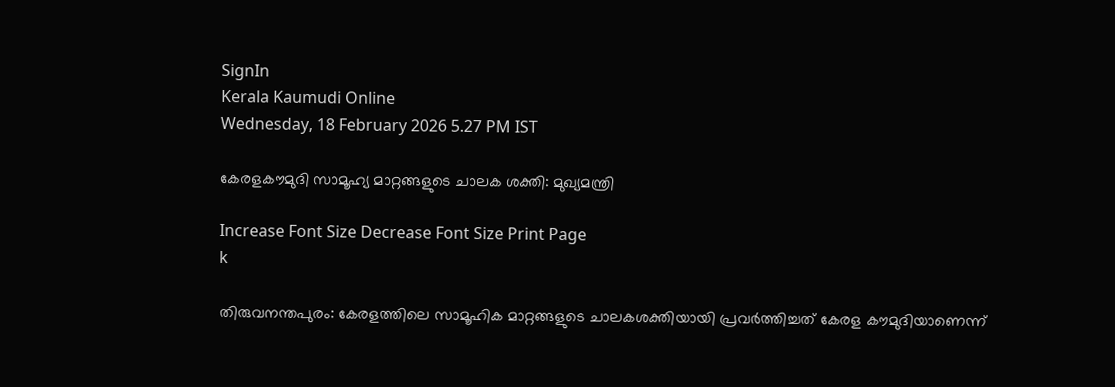SignIn
Kerala Kaumudi Online
Wednesday, 18 February 2026 5.27 PM IST

കേരളകൗമുദി സാമൂഹ്യ മാറ്റങ്ങളുടെ ചാലക ശക്തി: മുഖ്യമന്ത്രി

Increase Font Size Decrease Font Size Print Page
k

തിരുവനന്തപുരം: കേരളത്തിലെ സാമൂഹിക മാറ്റങ്ങളുടെ ചാലകശക്തിയായി പ്രവർത്തിച്ചത് കേരള കൗമുദിയാണെന്ന്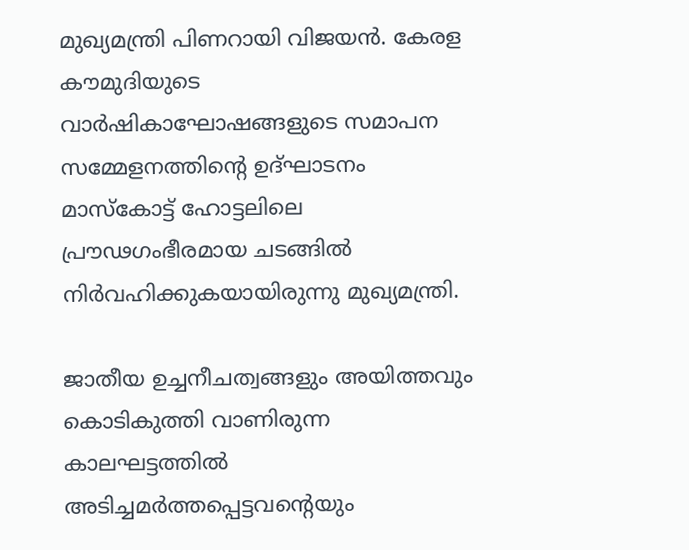മുഖ്യമന്ത്രി പിണറായി വിജയൻ. കേരള കൗമുദിയുടെ വാർഷികാഘോഷങ്ങളുടെ സമാപന സമ്മേളനത്തിന്റെ ഉദ്ഘാടനം മാസ്‌കോട്ട് ഹോട്ടലിലെ പ്രൗഢഗംഭീരമായ ചടങ്ങിൽ നിർവഹിക്കുകയായിരുന്നു മുഖ്യമന്ത്രി.

ജാതീയ ഉച്ചനീചത്വങ്ങളും അയിത്തവും കൊടികുത്തി വാണിരുന്ന കാലഘട്ടത്തിൽ അടിച്ചമർത്തപ്പെട്ടവന്റെയും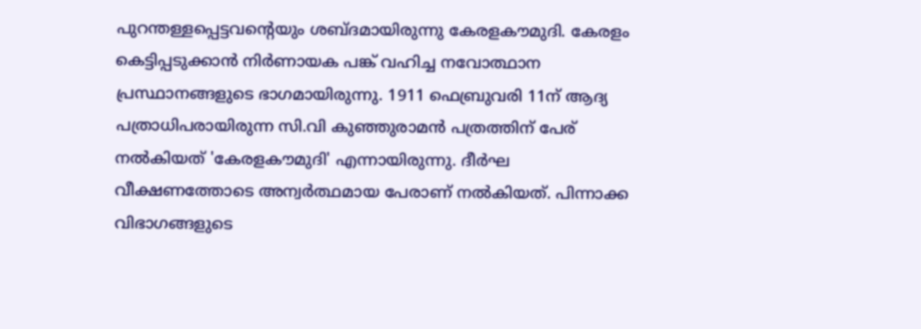പുറന്തള്ളപ്പെട്ടവന്റെയും ശബ്ദമായിരുന്നു കേരളകൗമുദി. കേരളം കെട്ടിപ്പടുക്കാൻ നിർണായക പങ്ക് വഹിച്ച നവോത്ഥാന പ്രസ്ഥാനങ്ങളുടെ ഭാഗമായിരുന്നു. 1911 ഫെബ്രുവരി 11ന് ആദ്യ പത്രാധിപരായിരുന്ന സി.വി കുഞ്ഞുരാമൻ പത്രത്തിന് പേര് നൽകിയത് 'കേരളകൗമുദി' എന്നായിരുന്നു. ദീർഘ വീക്ഷണത്തോടെ അന്വർത്ഥമായ പേരാണ് നൽകിയത്. പിന്നാക്ക വിഭാഗങ്ങളുടെ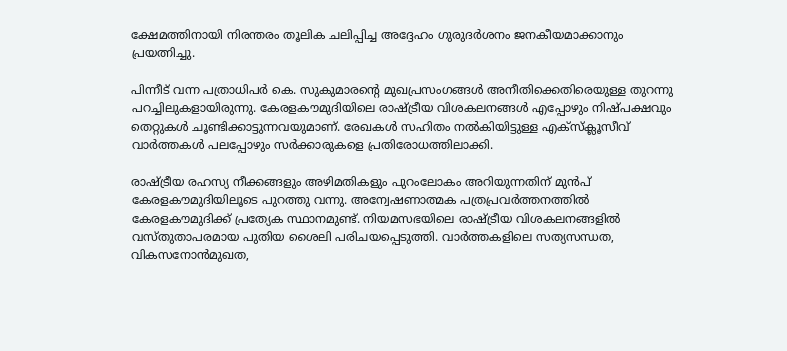ക്ഷേമത്തിനായി നിരന്തരം തൂലിക ചലിപ്പിച്ച അദ്ദേഹം ഗുരുദർശനം ജനകീയമാക്കാനും പ്രയത്നിച്ചു.

പിന്നീട് വന്ന പത്രാധിപർ കെ. സുകുമാരന്റെ മുഖപ്രസംഗങ്ങൾ അനീതിക്കെതിരെയുള്ള തുറന്നു പറച്ചിലുകളായിരുന്നു. കേരളകൗമുദിയിലെ രാഷ്ട്രീയ വിശകലനങ്ങൾ എപ്പോഴും നിഷ്പക്ഷവും തെറ്റുകൾ ചൂണ്ടിക്കാട്ടുന്നവയുമാണ്. രേഖകൾ സഹിതം നൽകിയിട്ടുള്ള എക്സ്‌ക്ലൂസീവ് വാർത്തകൾ പലപ്പോഴും സർക്കാരുകളെ പ്രതിരോധത്തിലാക്കി.

രാഷ്ട്രീയ രഹസ്യ നീക്കങ്ങളും അഴിമതികളും പുറംലോകം അറിയുന്നതിന് മുൻപ് കേരളകൗമുദിയിലൂടെ പുറത്തു വന്നു. അന്വേഷണാത്മക പത്രപ്രവർത്തനത്തിൽ കേരളകൗമുദിക്ക് പ്രത്യേക സ്ഥാനമുണ്ട്. നിയമസഭയിലെ രാഷ്ട്രീയ വിശകലനങ്ങളിൽ വസ്തുതാപരമായ പുതിയ ശൈലി പരിചയപ്പെടുത്തി. വാർത്തകളിലെ സത്യസന്ധത, വികസനോൻമുഖത,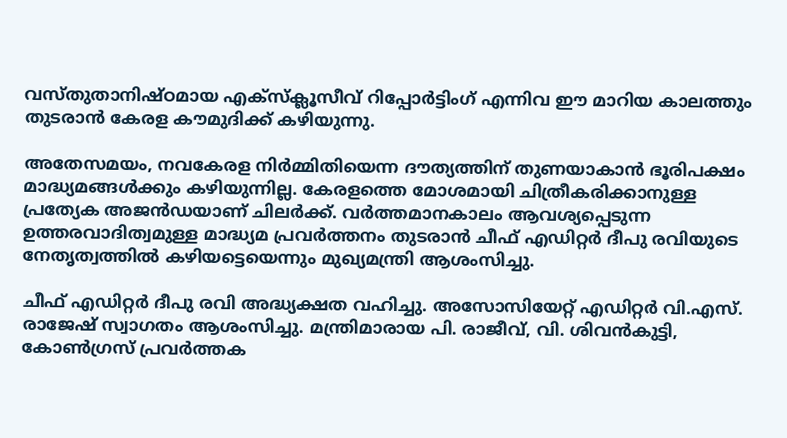വസ്തുതാനിഷ്ഠമായ എക്സ്‌ക്ലൂസീവ് റിപ്പോർട്ടിംഗ് എന്നിവ ഈ മാറിയ കാലത്തും തുടരാൻ കേരള കൗമുദിക്ക് കഴിയുന്നു.

അതേസമയം, നവകേരള നിർമ്മിതിയെന്ന ദൗത്യത്തിന് തുണയാകാൻ ഭൂരിപക്ഷം മാദ്ധ്യമങ്ങൾക്കും കഴിയുന്നില്ല. കേരളത്തെ മോശമായി ചിത്രീകരിക്കാനുള്ള പ്രത്യേക അജൻ‌ഡയാണ് ചിലർക്ക്. വർത്തമാനകാലം ആവശ്യപ്പെടുന്ന ഉത്തരവാദിത്വമുള്ള മാദ്ധ്യമ പ്രവർത്തനം തുടരാൻ ചീഫ് എഡിറ്റർ ദീപു രവിയുടെ നേതൃത്വത്തിൽ കഴിയട്ടെയെന്നും മുഖ്യമന്ത്രി ആശംസിച്ചു.

ചീഫ് എഡിറ്റർ ദീപു രവി അദ്ധ്യക്ഷത വഹിച്ചു. അസോസിയേറ്റ് എഡിറ്റർ വി.എസ്. രാജേഷ് സ്വാഗതം ആശംസിച്ചു. മന്ത്രിമാരായ പി. രാജീവ്, വി. ശിവൻകുട്ടി, കോൺഗ്രസ് പ്രവർത്തക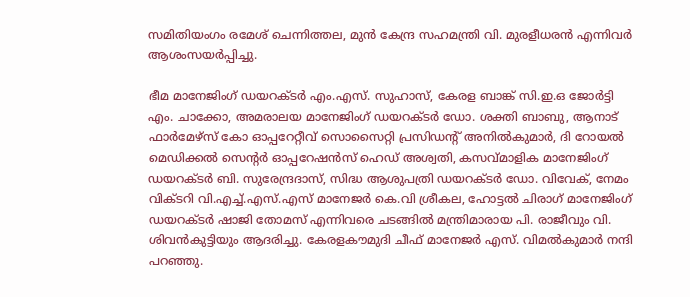സമിതിയംഗം രമേശ് ചെന്നിത്തല, മുൻ കേന്ദ്ര സഹമന്ത്രി വി. മുരളീധരൻ എന്നിവർ ആശംസയർപ്പിച്ചു.

ഭീമ മാനേജിംഗ് ഡയറക്ടർ എം.എസ്. സുഹാസ്, കേരള ബാങ്ക് സി.ഇ.ഒ ജോർട്ടി എം. ചാക്കോ, അമരാലയ മാനേജിംഗ് ഡയറക്ടർ ഡോ. ശക്തി ബാബു, ആനാട് ഫാർമേഴ്സ് കോ ഓപ്പറേറ്റീവ് സൊസൈറ്റി പ്രസിഡന്റ് അനിൽകുമാർ, ദി റോയൽ മെഡിക്കൽ സെന്റർ ഓപ്പറേഷൻസ് ഹെഡ് അശ്വതി, കസവ്മാളിക മാനേജിംഗ് ഡയറക്ടർ ബി. സുരേന്ദ്രദാസ്, സിദ്ധ ആശുപത്രി ഡയറക്ടർ ഡോ. വിവേക്, നേമം വിക്ടറി വി.എച്ച്.എസ്.എസ് മാനേജർ കെ.വി ശ്രീകല, ഹോട്ടൽ ചിരാഗ് മാനേജിംഗ് ഡയറക്ടർ ഷാജി തോമസ് എന്നിവരെ ചടങ്ങിൽ മന്ത്രിമാരായ പി. രാജീവും വി. ശിവൻകുട്ടിയും ആദരിച്ചു. കേരളകൗമുദി ചീഫ് മാനേജർ എസ്. വിമൽകുമാർ നന്ദി പറഞ്ഞു.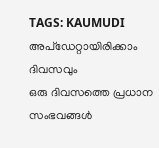TAGS: KAUMUDI
അപ്ഡേറ്റായിരിക്കാം ദിവസവും
ഒരു ദിവസത്തെ പ്രധാന സംഭവങ്ങൾ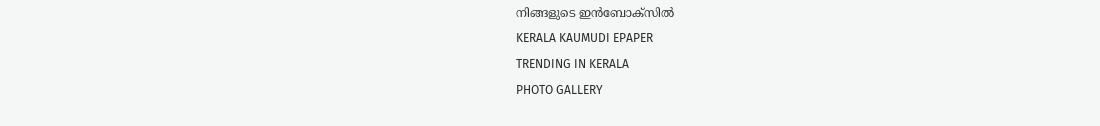നിങ്ങളുടെ ഇൻബോക്സിൽ
KERALA KAUMUDI EPAPER
TRENDING IN KERALA
PHOTO GALLERY